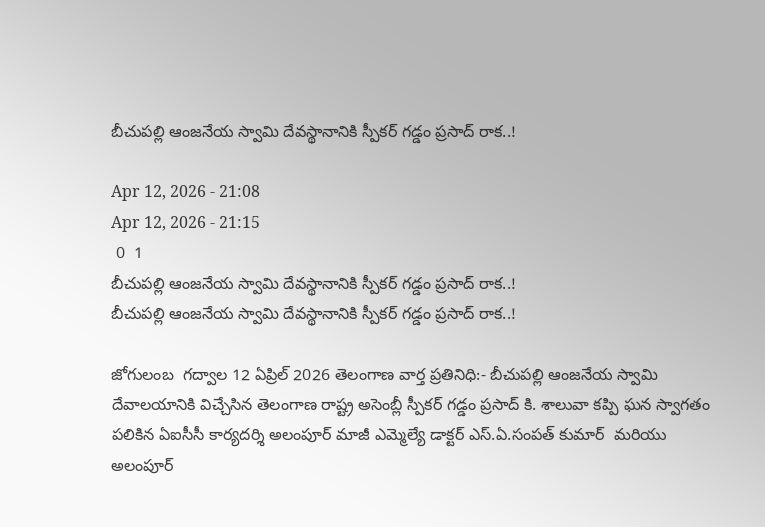బీచుపల్లి ఆంజనేయ స్వామి దేవస్థానానికి స్పీకర్ గడ్డం ప్రసాద్ రాక..!

Apr 12, 2026 - 21:08
Apr 12, 2026 - 21:15
 0  1
బీచుపల్లి ఆంజనేయ స్వామి దేవస్థానానికి స్పీకర్ గడ్డం ప్రసాద్ రాక..!
బీచుపల్లి ఆంజనేయ స్వామి దేవస్థానానికి స్పీకర్ గడ్డం ప్రసాద్ రాక..!

జోగులంబ  గద్వాల 12 ఏప్రిల్ 2026 తెలంగాణ వార్త ప్రతినిధి:- బీచుపల్లి ఆంజనేయ స్వామి దేవాలయానికి విచ్చేసిన తెలంగాణ రాష్ట్ర అసెంబ్లీ స్పీకర్ గడ్డం ప్రసాద్ కి. శాలువా కప్పి ఘన స్వాగతం పలికిన ఏఐసీసీ కార్యదర్శి అలంపూర్ మాజీ ఎమ్మెల్యే డాక్టర్ ఎస్.ఏ.సంపత్ కుమార్  మరియు అలంపూర్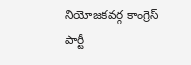నియోజకవర్గ కాంగ్రెస్ పార్టీ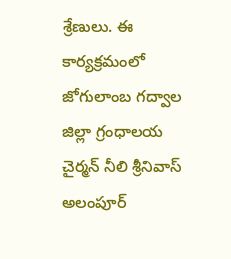శ్రేణులు. ఈ కార్యక్రమంలో జోగులాంబ గద్వాల జిల్లా గ్రంధాలయ చైర్మన్ నీలి శ్రీనివాస్  అలంపూర్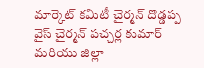మార్కెట్ కమిటీ చైర్మన్ దొడ్డప్ప వైస్ చైర్మన్ పచ్చర్ల కుమార్ మరియు జిల్లా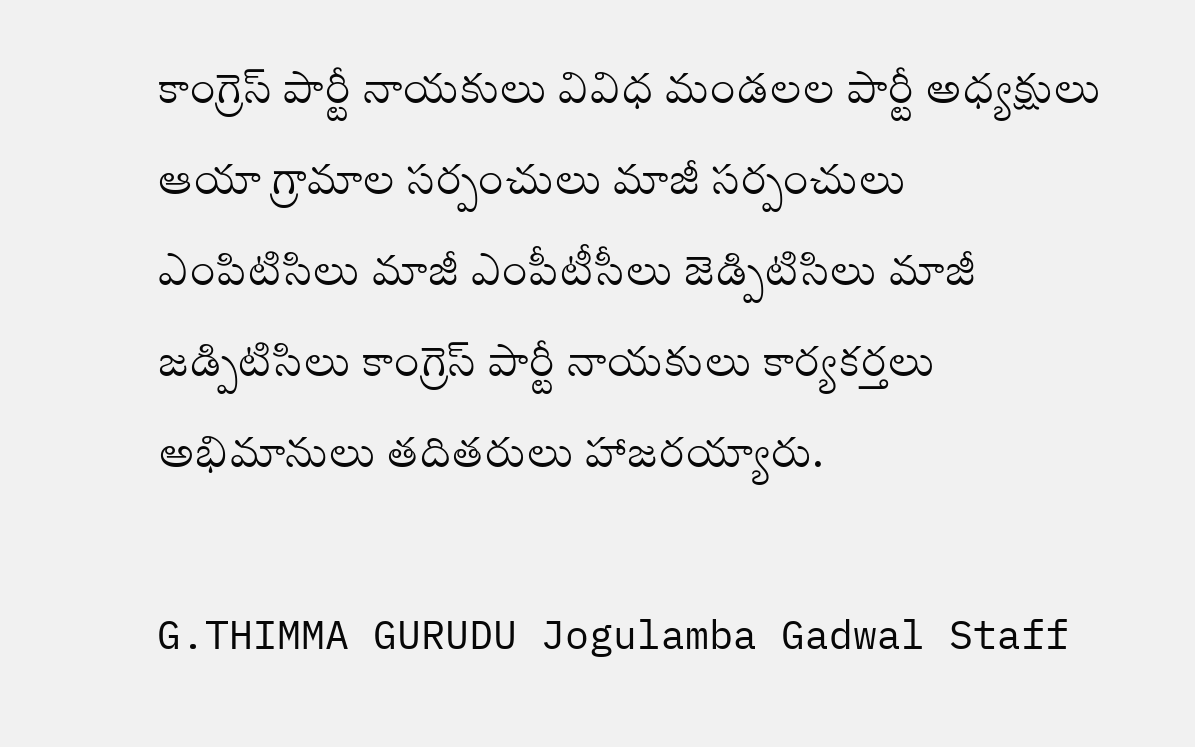కాంగ్రెస్ పార్టీ నాయకులు వివిధ మండలల పార్టీ అధ్యక్షులు ఆయా గ్రామాల సర్పంచులు మాజీ సర్పంచులు ఎంపిటిసిలు మాజీ ఎంపీటీసీలు జెడ్పిటిసిలు మాజీ జడ్పిటిసిలు కాంగ్రెస్ పార్టీ నాయకులు కార్యకర్తలు అభిమానులు తదితరులు హాజరయ్యారు.

G.THIMMA GURUDU Jogulamba Gadwal Staff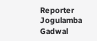Reporter Jogulamba Gadwal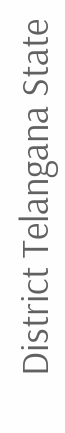District Telangana State